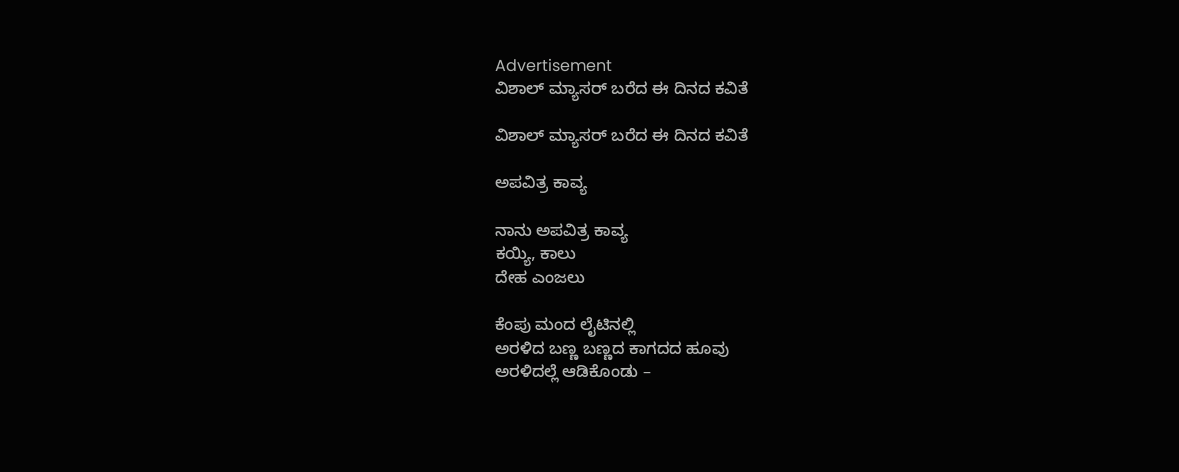Advertisement
ವಿಶಾಲ್ ಮ್ಯಾಸರ್ ಬರೆದ ಈ ದಿನದ ಕವಿತೆ

ವಿಶಾಲ್ ಮ್ಯಾಸರ್ ಬರೆದ ಈ ದಿನದ ಕವಿತೆ

ಅಪವಿತ್ರ ಕಾವ್ಯ

ನಾನು ಅಪವಿತ್ರ ಕಾವ್ಯ
ಕಯ್ಯಿ, ಕಾಲು
ದೇಹ ಎಂಜಲು

ಕೆಂಪು ಮಂದ ಲೈಟಿನಲ್ಲಿ
ಅರಳಿದ ಬಣ್ಣ ಬಣ್ಣದ ಕಾಗದದ ಹೂವು
ಅರಳಿದಲ್ಲೆ ಆಡಿಕೊಂಡು –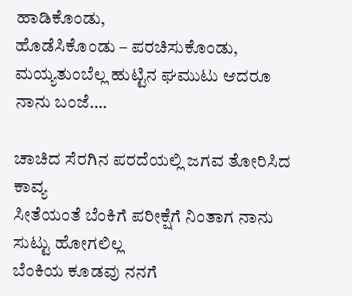ಹಾಡಿಕೊಂಡು,
ಹೊಡೆಸಿಕೊಂಡು – ಪರಚಿಸುಕೊಂಡು,
ಮಯ್ಯತುಂಬೆಲ್ಲ ಹುಟ್ಟಿನ ಘಮುಟು ಆದರೂ ನಾನು ಬಂಜೆ….

ಚಾಚಿದ ಸೆರಗಿನ ಪರದೆಯಲ್ಲಿ ಜಗವ ತೋರಿಸಿದ ಕಾವ್ಯ
ಸೀತೆಯಂತೆ ಬೆಂಕಿಗೆ ಪರೀಕ್ಷೆಗೆ ನಿಂತಾಗ ನಾನು ಸುಟ್ಟು ಹೋಗಲಿಲ್ಲ
ಬೆಂಕಿಯ ಕೂಡವು ನನಗೆ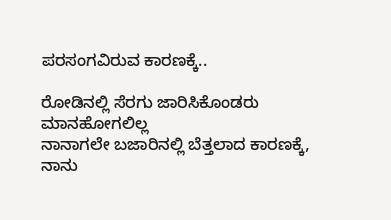ಪರಸಂಗವಿರುವ ಕಾರಣಕ್ಕೆ..

ರೋಡಿನಲ್ಲಿ ಸೆರಗು ಜಾರಿಸಿಕೊಂಡರು ಮಾನಹೋಗಲಿಲ್ಲ
ನಾನಾಗಲೇ ಬಜಾರಿನಲ್ಲಿ ಬೆತ್ತಲಾದ ಕಾರಣಕ್ಕೆ,
ನಾನು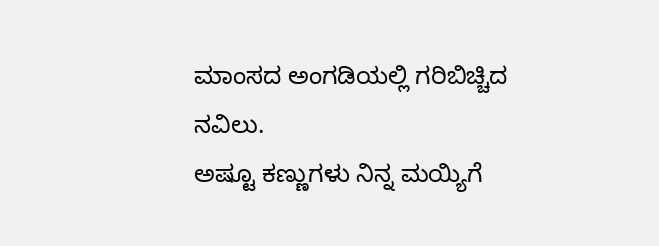ಮಾಂಸದ ಅಂಗಡಿಯಲ್ಲಿ ಗರಿಬಿಚ್ಚಿದ ನವಿಲು.
ಅಷ್ಟೂ ಕಣ್ಣುಗಳು ನಿನ್ನ ಮಯ್ಯಿಗೆ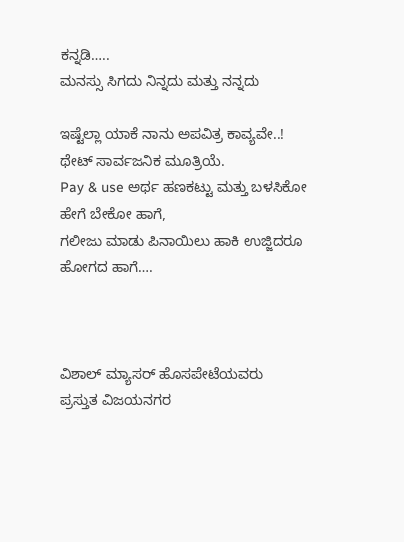ಕನ್ನಡಿ…..
ಮನಸ್ಸು ಸಿಗದು ನಿನ್ನದು ಮತ್ತು ನನ್ನದು

ಇಷ್ಟೆಲ್ಲಾ ಯಾಕೆ ನಾನು ಅಪವಿತ್ರ ಕಾವ್ಯವೇ..!
ಥೇಟ್ ಸಾರ್ವಜನಿಕ ಮೂತ್ರಿಯೆ.
Pay & use ಅರ್ಥ ಹಣಕಟ್ಟು ಮತ್ತು ಬಳಸಿಕೋ ಹೇಗೆ ಬೇಕೋ ಹಾಗೆ,
ಗಲೀಜು ಮಾಡು ಪಿನಾಯಿಲು ಹಾಕಿ ಉಜ್ಜಿದರೂ ಹೋಗದ ಹಾಗೆ….



ವಿಶಾಲ್ ಮ್ಯಾಸರ್ ಹೊಸಪೇಟೆಯವರು
ಪ್ರಸ್ತುತ ವಿಜಯನಗರ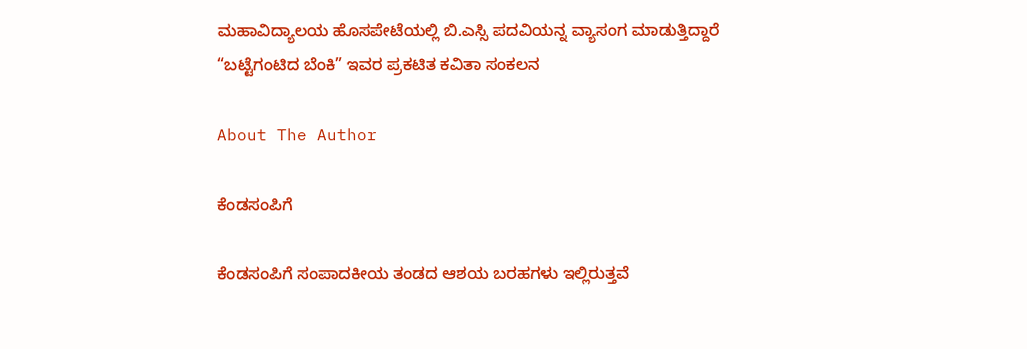ಮಹಾವಿದ್ಯಾಲಯ ಹೊಸಪೇಟೆಯಲ್ಲಿ ಬಿ.ಎಸ್ಸಿ ಪದವಿಯನ್ನ ವ್ಯಾಸಂಗ ಮಾಡುತ್ತಿದ್ದಾರೆ
“ಬಟ್ಟೆಗಂಟಿದ ಬೆಂಕಿ” ಇವರ ಪ್ರಕಟಿತ ಕವಿತಾ ಸಂಕಲನ

About The Author

ಕೆಂಡಸಂಪಿಗೆ

ಕೆಂಡಸಂಪಿಗೆ ಸಂಪಾದಕೀಯ ತಂಡದ ಆಶಯ ಬರಹಗಳು ಇಲ್ಲಿರುತ್ತವೆ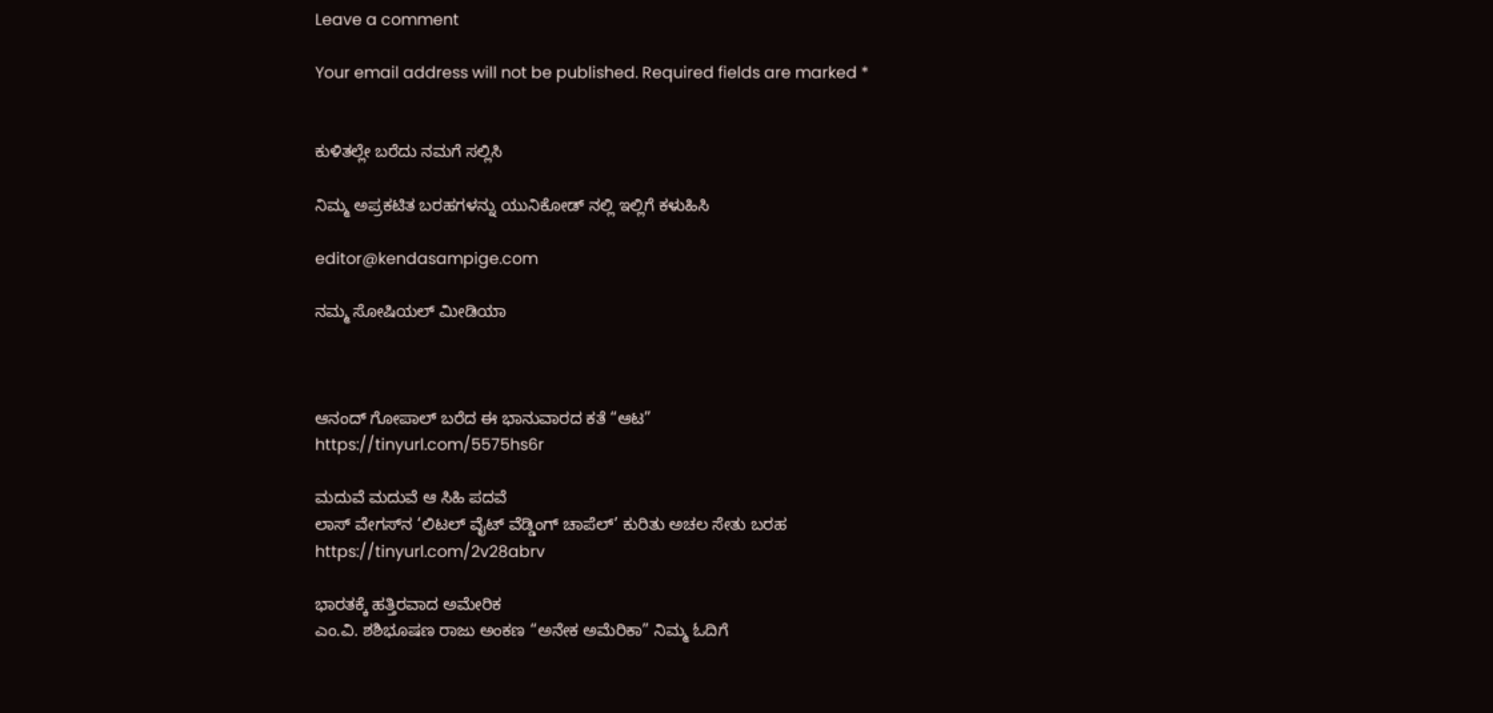Leave a comment

Your email address will not be published. Required fields are marked *


ಕುಳಿತಲ್ಲೇ ಬರೆದು ನಮಗೆ ಸಲ್ಲಿಸಿ

ನಿಮ್ಮ ಅಪ್ರಕಟಿತ ಬರಹಗಳನ್ನು ಯುನಿಕೋಡ್ ನಲ್ಲಿ ಇಲ್ಲಿಗೆ ಕಳುಹಿಸಿ

editor@kendasampige.com

ನಮ್ಮ ಸೋಷಿಯಲ್‌ ಮೀಡಿಯಾ



ಆನಂದ್‌ ಗೋಪಾಲ್‌ ಬರೆದ ಈ ಭಾನುವಾರದ ಕತೆ “ಆಟ”
https://tinyurl.com/5575hs6r

ಮದುವೆ ಮದುವೆ ಆ ಸಿಹಿ ಪದವೆ
ಲಾಸ್‌ ವೇಗಸ್‌ನ ‘ಲಿಟಲ್ ವೈಟ್ ವೆಡ್ಡಿಂಗ್ ಚಾಪೆಲ್’ ಕುರಿತು ಅಚಲ ಸೇತು ಬರಹ
https://tinyurl.com/2v28abrv

ಭಾರತಕ್ಕೆ ಹತ್ತಿರವಾದ ಅಮೇರಿಕ
ಎಂ.ವಿ. ಶಶಿಭೂಷಣ ರಾಜು ಅಂಕಣ “ಅನೇಕ ಅಮೆರಿಕಾ” ನಿಮ್ಮ ಓದಿಗೆ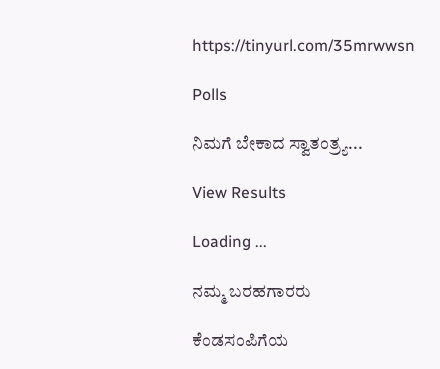https://tinyurl.com/35mrwwsn

Polls

ನಿಮಗೆ ಬೇಕಾದ ಸ್ವಾತಂತ್ರ್ಯ...

View Results

Loading ...

ನಮ್ಮ ಬರಹಗಾರರು

ಕೆಂಡಸಂಪಿಗೆಯ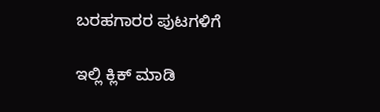ಬರಹಗಾರರ ಪುಟಗಳಿಗೆ

ಇಲ್ಲಿ ಕ್ಲಿಕ್ ಮಾಡಿ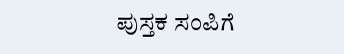ಪುಸ್ತಕ ಸಂಪಿಗೆ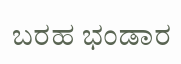ಬರಹ ಭಂಡಾರ